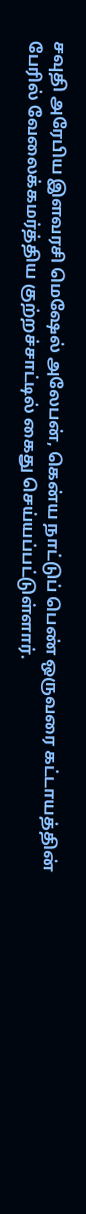சவுதி அரேபிய இளவரசி மெஷேல் அலேபன், கென்ய நாட்டுப் பெண் ஒருவரை கட்டாயத்தின் பேரில் வேலைக்கமர்த்திய குற்றச்சாட்டில் கைது செய்யப்பட்டுள்ளார்.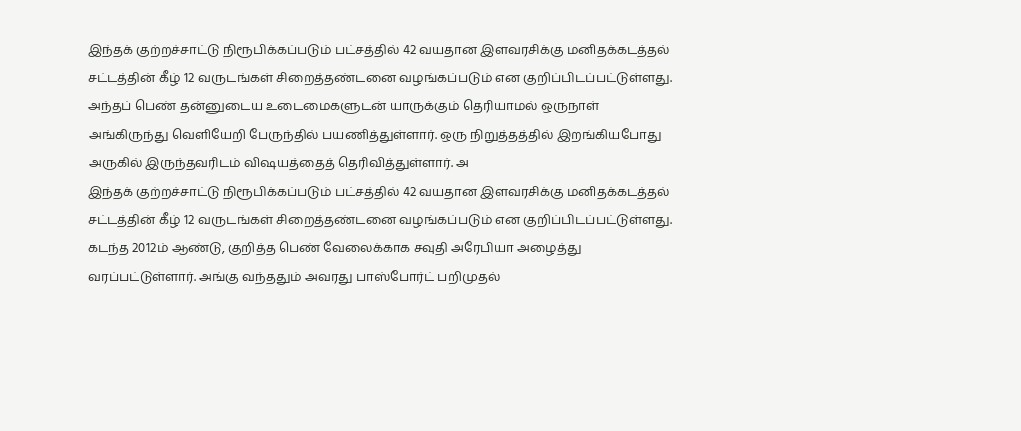இந்தக் குற்றச்சாட்டு நிரூபிக்கப்படும் பட்சத்தில் 42 வயதான இளவரசிக்கு மனிதக்கடத்தல் சட்டத்தின் கீழ் 12 வருடங்கள் சிறைத்தண்டனை வழங்கப்படும் என குறிப்பிடப்பட்டுள்ளது.
அந்தப் பெண் தன்னுடைய உடைமைகளுடன் யாருக்கும் தெரியாமல் ஒருநாள் அங்கிருந்து வெளியேறி பேருந்தில் பயணித்துள்ளார். ஒரு நிறுத்தத்தில் இறங்கியபோது அருகில் இருந்தவரிடம் விஷயத்தைத் தெரிவித்துள்ளார். அ
இந்தக் குற்றச்சாட்டு நிரூபிக்கப்படும் பட்சத்தில் 42 வயதான இளவரசிக்கு மனிதக்கடத்தல் சட்டத்தின் கீழ் 12 வருடங்கள் சிறைத்தண்டனை வழங்கப்படும் என குறிப்பிடப்பட்டுள்ளது.
கடந்த 2012ம் ஆண்டு, குறித்த பெண் வேலைக்காக சவுதி அரேபியா அழைத்து வரப்பட்டுள்ளார். அங்கு வந்ததும் அவரது பாஸ்போர்ட் பறிமுதல்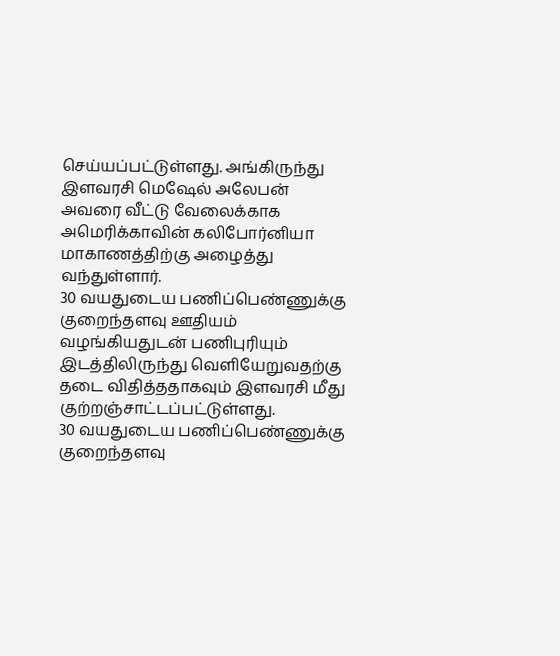செய்யப்பட்டுள்ளது. அங்கிருந்து இளவரசி மெஷேல் அலேபன் அவரை வீட்டு வேலைக்காக அமெரிக்காவின் கலிபோர்னியா மாகாணத்திற்கு அழைத்து வந்துள்ளார்.
30 வயதுடைய பணிப்பெண்ணுக்கு குறைந்தளவு ஊதியம் வழங்கியதுடன் பணிபுரியும் இடத்திலிருந்து வெளியேறுவதற்கு தடை விதித்ததாகவும் இளவரசி மீது குற்றஞ்சாட்டப்பட்டுள்ளது.
30 வயதுடைய பணிப்பெண்ணுக்கு குறைந்தளவு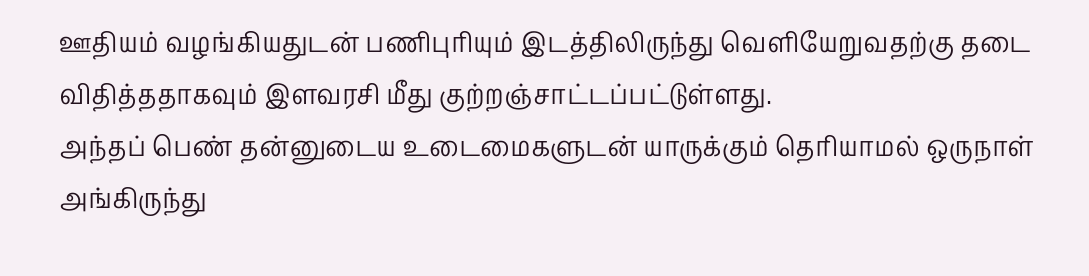ஊதியம் வழங்கியதுடன் பணிபுரியும் இடத்திலிருந்து வெளியேறுவதற்கு தடை விதித்ததாகவும் இளவரசி மீது குற்றஞ்சாட்டப்பட்டுள்ளது.
அந்தப் பெண் தன்னுடைய உடைமைகளுடன் யாருக்கும் தெரியாமல் ஒருநாள் அங்கிருந்து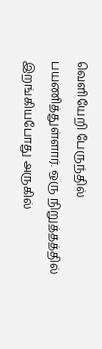வெளியேறி பேருந்தில் பயணித்துள்ளார். ஒரு நிறுத்தத்தில் இறங்கியபோது அருகில்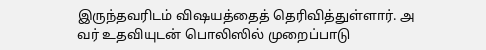இருந்தவரிடம் விஷயத்தைத் தெரிவித்துள்ளார். அ
வர் உதவியுடன் பொலிஸில் முறைப்பாடு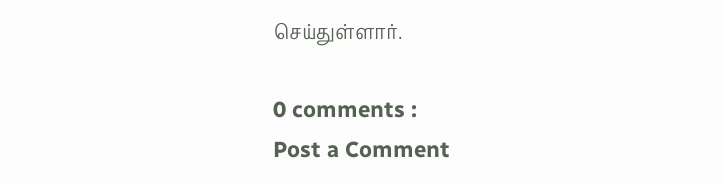செய்துள்ளார்.

0 comments :
Post a Comment